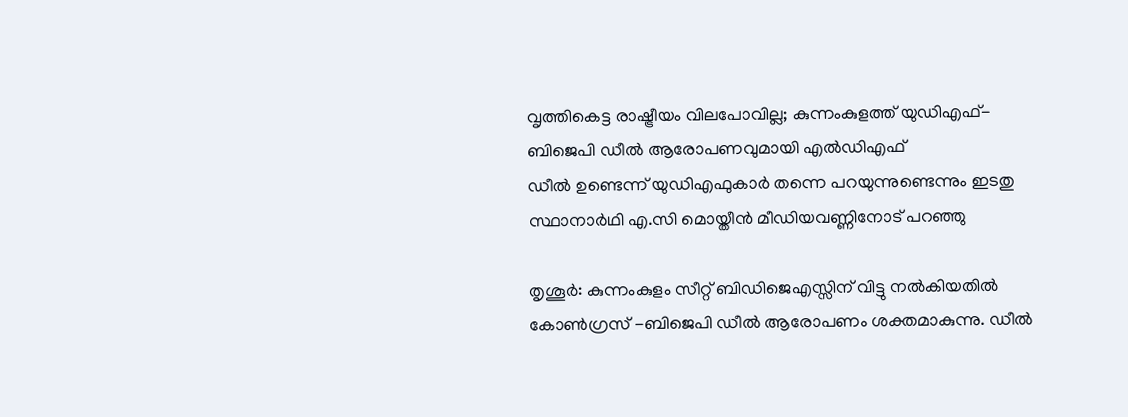വൃത്തികെട്ട രാഷ്ട്രീയം വിലപോവില്ല; കുന്നംകുളത്ത് യുഡിഎഫ്- ബിജെപി ഡീൽ ആരോപണവുമായി എൽഡിഎഫ്
ഡീൽ ഉണ്ടെന്ന് യുഡിഎഫുകാർ തന്നെ പറയുന്നുണ്ടെന്നും ഇടതു സ്ഥാനാർഥി എ.സി മൊയ്തീൻ മീഡിയവണ്ണിനോട് പറഞ്ഞു

തൃശൂർ: കുന്നംകുളം സീറ്റ് ബിഡിജെഎസ്സിന് വിട്ടു നൽകിയതിൽ കോൺഗ്രസ് -ബിജെപി ഡീൽ ആരോപണം ശക്തമാകുന്നു. ഡീൽ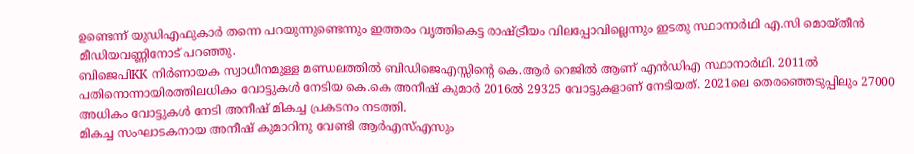ഉണ്ടെന്ന് യുഡിഎഫുകാർ തന്നെ പറയുന്നുണ്ടെന്നും ഇത്തരം വൃത്തികെട്ട രാഷ്ട്രീയം വിലപ്പോവില്ലെന്നും ഇടതു സ്ഥാനാർഥി എ.സി മൊയ്തീൻ മീഡിയവണ്ണിനോട് പറഞ്ഞു.
ബിജെപിKK നിർണായക സ്വാധീനമുള്ള മണ്ഡലത്തിൽ ബിഡിജെഎസ്സിന്റെ കെ.ആർ റെജിൽ ആണ് എൻഡിഎ സ്ഥാനാർഥി. 2011ൽ പതിനൊന്നായിരത്തിലധികം വോട്ടുകൾ നേടിയ കെ.കെ അനീഷ് കുമാർ 2016ൽ 29325 വോട്ടുകളാണ് നേടിയത്. 2021ലെ തെരഞ്ഞെടുപ്പിലും 27000 അധികം വോട്ടുകൾ നേടി അനീഷ് മികച്ച പ്രകടനം നടത്തി.
മികച്ച സംഘാടകനായ അനീഷ് കുമാറിനു വേണ്ടി ആർഎസ്എസും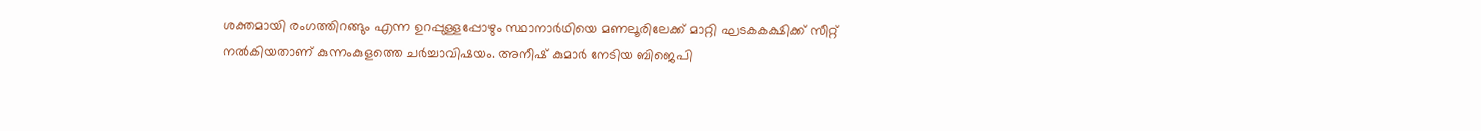ശക്തമായി രംഗത്തിറങ്ങും എന്ന ഉറപ്പുള്ളപ്പോഴും സ്ഥാനാർഥിയെ മണലൂരിലേക്ക് മാറ്റി ഘടകകക്ഷിക്ക് സീറ്റ് നൽകിയതാണ് കുന്നംകുളത്തെ ചർച്ചാവിഷയം. അനീഷ് കുമാർ നേടിയ ബിജെപി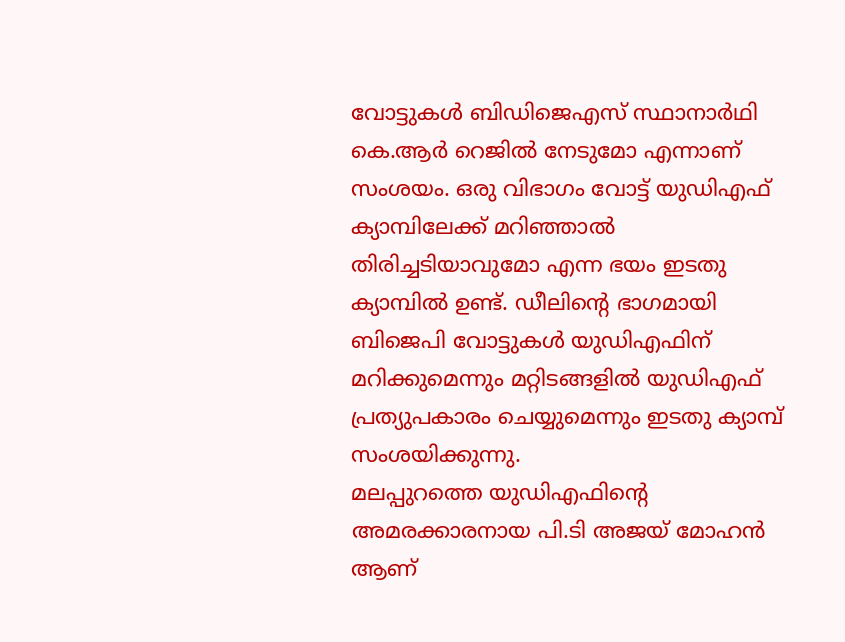വോട്ടുകൾ ബിഡിജെഎസ് സ്ഥാനാർഥി കെ.ആർ റെജിൽ നേടുമോ എന്നാണ് സംശയം. ഒരു വിഭാഗം വോട്ട് യുഡിഎഫ് ക്യാമ്പിലേക്ക് മറിഞ്ഞാൽ തിരിച്ചടിയാവുമോ എന്ന ഭയം ഇടതു ക്യാമ്പിൽ ഉണ്ട്. ഡീലിന്റെ ഭാഗമായി ബിജെപി വോട്ടുകൾ യുഡിഎഫിന് മറിക്കുമെന്നും മറ്റിടങ്ങളിൽ യുഡിഎഫ് പ്രത്യുപകാരം ചെയ്യുമെന്നും ഇടതു ക്യാമ്പ് സംശയിക്കുന്നു.
മലപ്പുറത്തെ യുഡിഎഫിന്റെ അമരക്കാരനായ പി.ടി അജയ് മോഹൻ ആണ്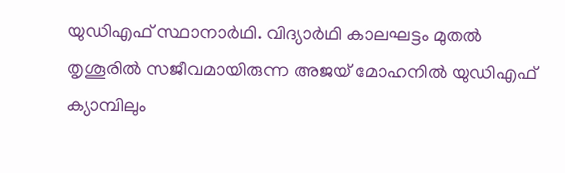യുഡിഎഫ് സ്ഥാനാർഥി. വിദ്യാർഥി കാലഘട്ടം മുതൽ തൃശൂരിൽ സജീവമായിരുന്ന അജയ് മോഹനിൽ യുഡിഎഫ് ക്യാമ്പിലും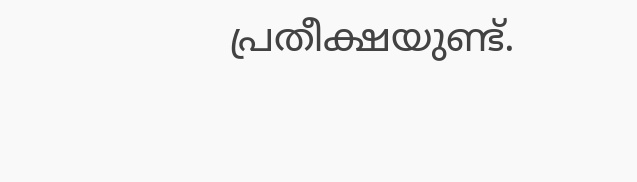പ്രതീക്ഷയുണ്ട്.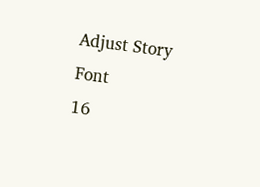Adjust Story Font
16